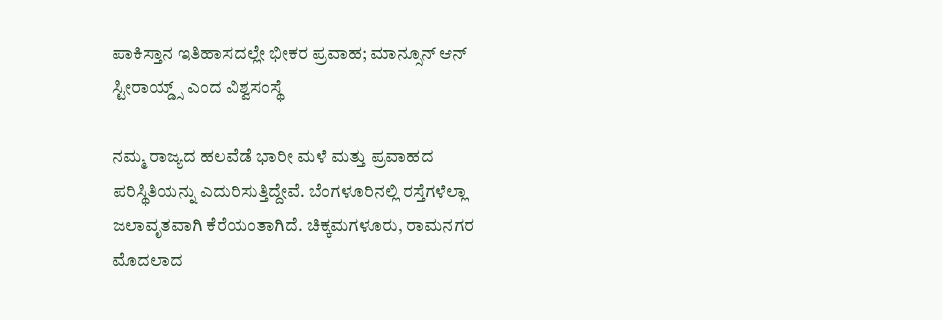ಪಾಕಿಸ್ತಾನ ಇತಿಹಾಸದಲ್ಲೇ ಭೀಕರ ಪ್ರವಾಹ; ಮಾನ್ಸೂನ್ ಆನ್ ಸ್ಟೀರಾಯ್ಡ್ಸ್ ಎಂದ ವಿಶ್ವಸಂಸ್ಥೆ

ನಮ್ಮ ರಾಜ್ಯದ ಹಲವೆಡೆ ಭಾರೀ ಮಳೆ ಮತ್ತು ಪ್ರವಾಹದ ಪರಿಸ್ಥಿತಿಯನ್ನು ಎದುರಿಸುತ್ತಿದ್ದೇವೆ. ಬೆಂಗಳೂರಿನಲ್ಲಿ ರಸ್ತೆಗಳೆಲ್ಲಾ ಜಲಾವೃತವಾಗಿ ಕೆರೆಯಂತಾಗಿದೆ. ಚಿಕ್ಕಮಗಳೂರು, ರಾಮನಗರ ಮೊದಲಾದ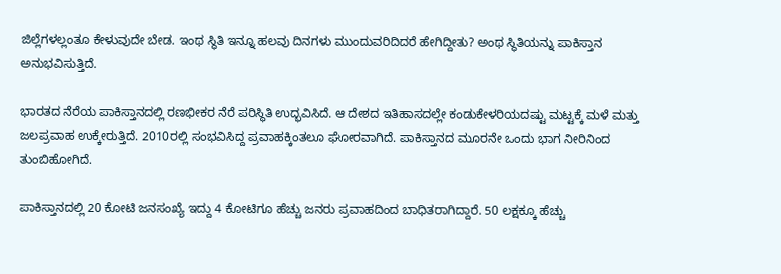ಜಿಲ್ಲೆಗಳಲ್ಲಂತೂ ಕೇಳುವುದೇ ಬೇಡ. ಇಂಥ ಸ್ಥಿತಿ ಇನ್ನೂ ಹಲವು ದಿನಗಳು ಮುಂದುವರಿದಿದರೆ ಹೇಗಿದ್ದೀತು? ಅಂಥ ಸ್ಥಿತಿಯನ್ನು ಪಾಕಿಸ್ತಾನ ಅನುಭವಿಸುತ್ತಿದೆ.

ಭಾರತದ ನೆರೆಯ ಪಾಕಿಸ್ತಾನದಲ್ಲಿ ರಣಭೀಕರ ನೆರೆ ಪರಿಸ್ಥಿತಿ ಉದ್ಭವಿಸಿದೆ. ಆ ದೇಶದ ಇತಿಹಾಸದಲ್ಲೇ ಕಂಡುಕೇಳರಿಯದಷ್ಟು ಮಟ್ಟಕ್ಕೆ ಮಳೆ ಮತ್ತು ಜಲಪ್ರವಾಹ ಉಕ್ಕೇರುತ್ತಿದೆ. 2010ರಲ್ಲಿ ಸಂಭವಿಸಿದ್ದ ಪ್ರವಾಹಕ್ಕಿಂತಲೂ ಘೋರವಾಗಿದೆ. ಪಾಕಿಸ್ತಾನದ ಮೂರನೇ ಒಂದು ಭಾಗ ನೀರಿನಿಂದ ತುಂಬಿಹೋಗಿದೆ.

ಪಾಕಿಸ್ತಾನದಲ್ಲಿ 20 ಕೋಟಿ ಜನಸಂಖ್ಯೆ ಇದ್ದು 4 ಕೋಟಿಗೂ ಹೆಚ್ಚು ಜನರು ಪ್ರವಾಹದಿಂದ ಬಾಧಿತರಾಗಿದ್ದಾರೆ. 50 ಲಕ್ಷಕ್ಕೂ ಹೆಚ್ಚು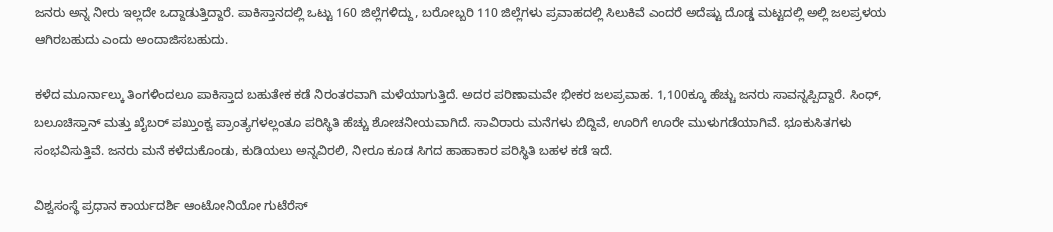ಜನರು ಅನ್ನ ನೀರು ಇಲ್ಲದೇ ಒದ್ದಾಡುತ್ತಿದ್ದಾರೆ. ಪಾಕಿಸ್ತಾನದಲ್ಲಿ ಒಟ್ಟು 160 ಜಿಲ್ಲೆಗಳಿದ್ದು, ಬರೋಬ್ಬರಿ 110 ಜಿಲ್ಲೆಗಳು ಪ್ರವಾಹದಲ್ಲಿ ಸಿಲುಕಿವೆ ಎಂದರೆ ಅದೆಷ್ಟು ದೊಡ್ಡ ಮಟ್ಟದಲ್ಲಿ ಅಲ್ಲಿ ಜಲಪ್ರಳಯ ಆಗಿರಬಹುದು ಎಂದು ಅಂದಾಜಿಸಬಹುದು.

ಕಳೆದ ಮೂರ್ನಾಲ್ಕು ತಿಂಗಳಿಂದಲೂ ಪಾಕಿಸ್ತಾದ ಬಹುತೇಕ ಕಡೆ ನಿರಂತರವಾಗಿ ಮಳೆಯಾಗುತ್ತಿದೆ. ಅದರ ಪರಿಣಾಮವೇ ಭೀಕರ ಜಲಪ್ರವಾಹ. 1,100ಕ್ಕೂ ಹೆಚ್ಚು ಜನರು ಸಾವನ್ನಪ್ಪಿದ್ದಾರೆ. ಸಿಂಧ್, ಬಲೂಚಿಸ್ತಾನ್ ಮತ್ತು ಖೈಬರ್ ಪಖ್ತುಂಕ್ವ ಪ್ರಾಂತ್ಯಗಳಲ್ಲಂತೂ ಪರಿಸ್ಥಿತಿ ಹೆಚ್ಚು ಶೋಚನೀಯವಾಗಿದೆ. ಸಾವಿರಾರು ಮನೆಗಳು ಬಿದ್ದಿವೆ, ಊರಿಗೆ ಊರೇ ಮುಳುಗಡೆಯಾಗಿವೆ. ಭೂಕುಸಿತಗಳು ಸಂಭವಿಸುತ್ತಿವೆ. ಜನರು ಮನೆ ಕಳೆದುಕೊಂಡು, ಕುಡಿಯಲು ಅನ್ನವಿರಲಿ, ನೀರೂ ಕೂಡ ಸಿಗದ ಹಾಹಾಕಾರ ಪರಿಸ್ಥಿತಿ ಬಹಳ ಕಡೆ ಇದೆ.

ವಿಶ್ವಸಂಸ್ಥೆ ಪ್ರಧಾನ ಕಾರ್ಯದರ್ಶಿ ಆಂಟೋನಿಯೋ ಗುಟೆರೆಸ್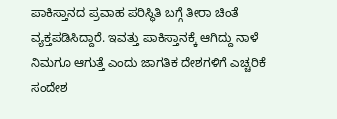ಪಾಕಿಸ್ತಾನದ ಪ್ರವಾಹ ಪರಿಸ್ಥಿತಿ ಬಗ್ಗೆ ತೀರಾ ಚಿಂತೆ ವ್ಯಕ್ತಪಡಿಸಿದ್ದಾರೆ. ಇವತ್ತು ಪಾಕಿಸ್ತಾನಕ್ಕೆ ಆಗಿದ್ದು ನಾಳೆ ನಿಮಗೂ ಆಗುತ್ತೆ ಎಂದು ಜಾಗತಿಕ ದೇಶಗಳಿಗೆ ಎಚ್ಚರಿಕೆ ಸಂದೇಶ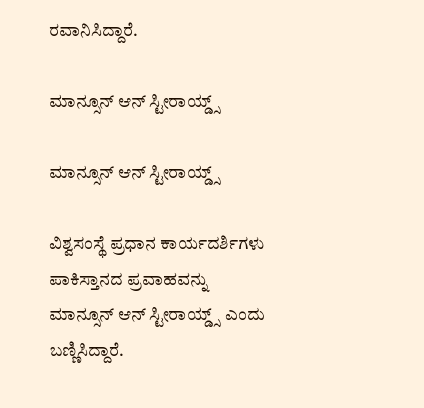ರವಾನಿಸಿದ್ದಾರೆ.

ಮಾನ್ಸೂನ್ ಆನ್ ಸ್ಟೀರಾಯ್ಡ್ಸ್

ಮಾನ್ಸೂನ್ ಆನ್ ಸ್ಟೀರಾಯ್ಡ್ಸ್

ವಿಶ್ವಸಂಸ್ಥೆ ಪ್ರಧಾನ ಕಾರ್ಯದರ್ಶಿಗಳು ಪಾಕಿಸ್ತಾನದ ಪ್ರವಾಹವನ್ನು ಮಾನ್ಸೂನ್ ಆನ್ ಸ್ಟೀರಾಯ್ಡ್ಸ್ ಎಂದು ಬಣ್ಣಿಸಿದ್ದಾರೆ.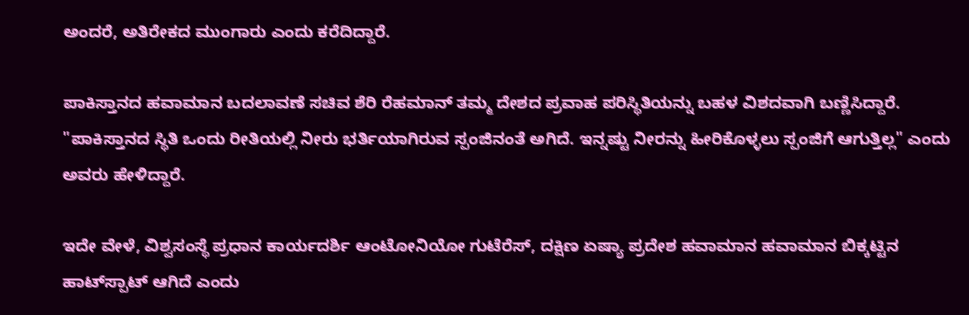ಅಂದರೆ, ಅತಿರೇಕದ ಮುಂಗಾರು ಎಂದು ಕರೆದಿದ್ದಾರೆ.

ಪಾಕಿಸ್ತಾನದ ಹವಾಮಾನ ಬದಲಾವಣೆ ಸಚಿವ ಶೆರಿ ರೆಹಮಾನ್ ತಮ್ಮ ದೇಶದ ಪ್ರವಾಹ ಪರಿಸ್ಥಿತಿಯನ್ನು ಬಹಳ ವಿಶದವಾಗಿ ಬಣ್ಣಿಸಿದ್ದಾರೆ. "ಪಾಕಿಸ್ತಾನದ ಸ್ಥಿತಿ ಒಂದು ರೀತಿಯಲ್ಲಿ ನೀರು ಭರ್ತಿಯಾಗಿರುವ ಸ್ಪಂಜಿನಂತೆ ಅಗಿದೆ. ಇನ್ನಷ್ಟು ನೀರನ್ನು ಹೀರಿಕೊಳ್ಳಲು ಸ್ಪಂಜಿಗೆ ಆಗುತ್ತಿಲ್ಲ" ಎಂದು ಅವರು ಹೇಳಿದ್ದಾರೆ.

ಇದೇ ವೇಳೆ, ವಿಶ್ವಸಂಸ್ಥೆ ಪ್ರಧಾನ ಕಾರ್ಯದರ್ಶಿ ಆಂಟೋನಿಯೋ ಗುಟೆರೆಸ್, ದಕ್ಷಿಣ ಏಷ್ಯಾ ಪ್ರದೇಶ ಹವಾಮಾನ ಹವಾಮಾನ ಬಿಕ್ಕಟ್ಟಿನ ಹಾಟ್‌ಸ್ಪಾಟ್‌ ಆಗಿದೆ ಎಂದು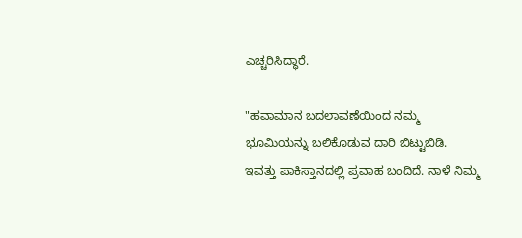ಎಚ್ಚರಿಸಿದ್ಧಾರೆ.

"ಹವಾಮಾನ ಬದಲಾವಣೆಯಿಂದ ನಮ್ಮ ಭೂಮಿಯನ್ನು ಬಲಿಕೊಡುವ ದಾರಿ ಬಿಟ್ಟುಬಿಡಿ. ಇವತ್ತು ಪಾಕಿಸ್ತಾನದಲ್ಲಿ ಪ್ರವಾಹ ಬಂದಿದೆ. ನಾಳೆ ನಿಮ್ಮ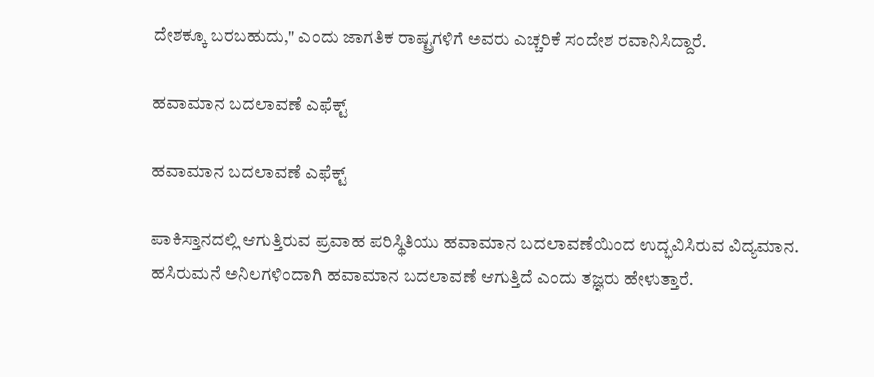ದೇಶಕ್ಕೂ ಬರಬಹುದು," ಎಂದು ಜಾಗತಿಕ ರಾಷ್ಟ್ರಗಳಿಗೆ ಅವರು ಎಚ್ಚರಿಕೆ ಸಂದೇಶ ರವಾನಿಸಿದ್ದಾರೆ.

ಹವಾಮಾನ ಬದಲಾವಣೆ ಎಫೆಕ್ಟ್

ಹವಾಮಾನ ಬದಲಾವಣೆ ಎಫೆಕ್ಟ್

ಪಾಕಿಸ್ತಾನದಲ್ಲಿ ಆಗುತ್ತಿರುವ ಪ್ರವಾಹ ಪರಿಸ್ಥಿತಿಯು ಹವಾಮಾನ ಬದಲಾವಣೆಯಿಂದ ಉದ್ಭವಿಸಿರುವ ವಿದ್ಯಮಾನ. ಹಸಿರುಮನೆ ಅನಿಲಗಳಿಂದಾಗಿ ಹವಾಮಾನ ಬದಲಾವಣೆ ಆಗುತ್ತಿದೆ ಎಂದು ತಜ್ಞರು ಹೇಳುತ್ತಾರೆ.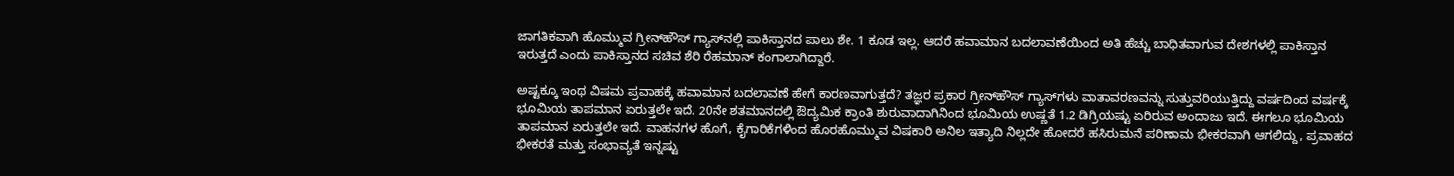ಜಾಗತಿಕವಾಗಿ ಹೊಮ್ಮುವ ಗ್ರೀನ್‌ಹೌಸ್ ಗ್ಯಾಸ್‌ನಲ್ಲಿ ಪಾಕಿಸ್ತಾನದ ಪಾಲು ಶೇ. 1 ಕೂಡ ಇಲ್ಲ. ಆದರೆ ಹವಾಮಾನ ಬದಲಾವಣೆಯಿಂದ ಅತಿ ಹೆಚ್ಚು ಬಾಧಿತವಾಗುವ ದೇಶಗಳಲ್ಲಿ ಪಾಕಿಸ್ತಾನ ಇರುತ್ತದೆ ಎಂದು ಪಾಕಿಸ್ತಾನದ ಸಚಿವ ಶೆರಿ ರೆಹಮಾನ್ ಕಂಗಾಲಾಗಿದ್ದಾರೆ.

ಅಷ್ಟಕ್ಕೂ ಇಂಥ ವಿಷಮ ಪ್ರವಾಹಕ್ಕೆ ಹವಾಮಾನ ಬದಲಾವಣೆ ಹೇಗೆ ಕಾರಣವಾಗುತ್ತದೆ? ತಜ್ಞರ ಪ್ರಕಾರ ಗ್ರೀನ್‌ಹೌಸ್ ಗ್ಯಾಸ್‌ಗಳು ವಾತಾವರಣವನ್ನು ಸುತ್ತುವರಿಯುತ್ತಿದ್ದು ವರ್ಷದಿಂದ ವರ್ಷಕ್ಕೆ ಭೂಮಿಯ ತಾಪಮಾನ ಏರುತ್ತಲೇ ಇದೆ. 20ನೇ ಶತಮಾನದಲ್ಲಿ ಔದ್ಯಮಿಕ ಕ್ರಾಂತಿ ಶುರುವಾದಾಗಿನಿಂದ ಭೂಮಿಯ ಉಷ್ಣತೆ 1.2 ಡಿಗ್ರಿಯಷ್ಟು ಏರಿರುವ ಅಂದಾಜು ಇದೆ. ಈಗಲೂ ಭೂಮಿಯ ತಾಪಮಾನ ಏರುತ್ತಲೇ ಇದೆ. ವಾಹನಗಳ ಹೊಗೆ, ಕೈಗಾರಿಕೆಗಳಿಂದ ಹೊರಹೊಮ್ಮುವ ವಿಷಕಾರಿ ಅನಿಲ ಇತ್ಯಾದಿ ನಿಲ್ಲದೇ ಹೋದರೆ ಹಸಿರುಮನೆ ಪರಿಣಾಮ ಭೀಕರವಾಗಿ ಆಗಲಿದ್ದು, ಪ್ರವಾಹದ ಭೀಕರತೆ ಮತ್ತು ಸಂಭಾವ್ಯತೆ ಇನ್ನಷ್ಟು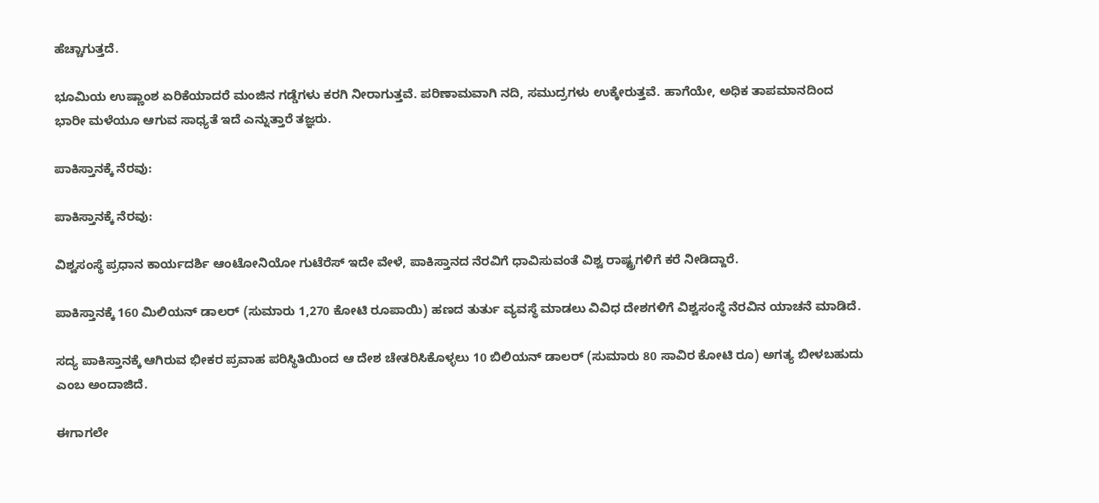ಹೆಚ್ಚಾಗುತ್ತದೆ.

ಭೂಮಿಯ ಉಷ್ಣಾಂಶ ಏರಿಕೆಯಾದರೆ ಮಂಜಿನ ಗಡ್ಡೆಗಳು ಕರಗಿ ನೀರಾಗುತ್ತವೆ. ಪರಿಣಾಮವಾಗಿ ನದಿ, ಸಮುದ್ರಗಳು ಉಕ್ಕೇರುತ್ತವೆ. ಹಾಗೆಯೇ, ಅಧಿಕ ತಾಪಮಾನದಿಂದ ಭಾರೀ ಮಳೆಯೂ ಆಗುವ ಸಾಧ್ಯತೆ ಇದೆ ಎನ್ನುತ್ತಾರೆ ತಜ್ಞರು.

ಪಾಕಿಸ್ತಾನಕ್ಕೆ ನೆರವು:

ಪಾಕಿಸ್ತಾನಕ್ಕೆ ನೆರವು:

ವಿಶ್ವಸಂಸ್ಥೆ ಪ್ರಧಾನ ಕಾರ್ಯದರ್ಶಿ ಆಂಟೋನಿಯೋ ಗುಟೆರೆಸ್ ಇದೇ ವೇಳೆ, ಪಾಕಿಸ್ತಾನದ ನೆರವಿಗೆ ಧಾವಿಸುವಂತೆ ವಿಶ್ವ ರಾಷ್ಟ್ರಗಳಿಗೆ ಕರೆ ನೀಡಿದ್ದಾರೆ.

ಪಾಕಿಸ್ತಾನಕ್ಕೆ 160 ಮಿಲಿಯನ್ ಡಾಲರ್ (ಸುಮಾರು 1,270 ಕೋಟಿ ರೂಪಾಯಿ) ಹಣದ ತುರ್ತು ವ್ಯವಸ್ಥೆ ಮಾಡಲು ವಿವಿಧ ದೇಶಗಳಿಗೆ ವಿಶ್ವಸಂಸ್ಥೆ ನೆರವಿನ ಯಾಚನೆ ಮಾಡಿದೆ.

ಸದ್ಯ ಪಾಕಿಸ್ತಾನಕ್ಕೆ ಆಗಿರುವ ಭೀಕರ ಪ್ರವಾಹ ಪರಿಸ್ಥಿತಿಯಿಂದ ಆ ದೇಶ ಚೇತರಿಸಿಕೊಳ್ಳಲು 10 ಬಿಲಿಯನ್ ಡಾಲರ್ (ಸುಮಾರು 80 ಸಾವಿರ ಕೋಟಿ ರೂ) ಅಗತ್ಯ ಬೀಳಬಹುದು ಎಂಬ ಅಂದಾಜಿದೆ.

ಈಗಾಗಲೇ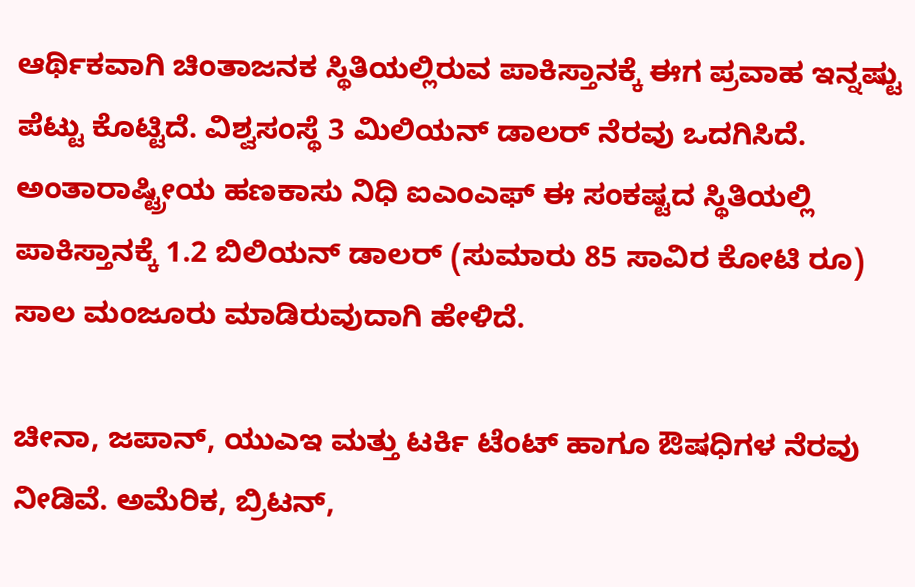ಆರ್ಥಿಕವಾಗಿ ಚಿಂತಾಜನಕ ಸ್ಥಿತಿಯಲ್ಲಿರುವ ಪಾಕಿಸ್ತಾನಕ್ಕೆ ಈಗ ಪ್ರವಾಹ ಇನ್ನಷ್ಟು ಪೆಟ್ಟು ಕೊಟ್ಟಿದೆ. ವಿಶ್ವಸಂಸ್ಥೆ 3 ಮಿಲಿಯನ್ ಡಾಲರ್ ನೆರವು ಒದಗಿಸಿದೆ. ಅಂತಾರಾಷ್ಟ್ರೀಯ ಹಣಕಾಸು ನಿಧಿ ಐಎಂಎಫ್ ಈ ಸಂಕಷ್ಟದ ಸ್ಥಿತಿಯಲ್ಲಿ ಪಾಕಿಸ್ತಾನಕ್ಕೆ 1.2 ಬಿಲಿಯನ್ ಡಾಲರ್ (ಸುಮಾರು 85 ಸಾವಿರ ಕೋಟಿ ರೂ) ಸಾಲ ಮಂಜೂರು ಮಾಡಿರುವುದಾಗಿ ಹೇಳಿದೆ.

ಚೀನಾ, ಜಪಾನ್, ಯುಎಇ ಮತ್ತು ಟರ್ಕಿ ಟೆಂಟ್ ಹಾಗೂ ಔಷಧಿಗಳ ನೆರವು ನೀಡಿವೆ. ಅಮೆರಿಕ, ಬ್ರಿಟನ್,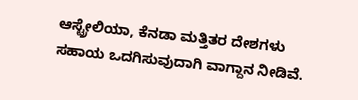ಆಸ್ಟ್ರೇಲಿಯಾ, ಕೆನಡಾ ಮತ್ತಿತರ ದೇಶಗಳು ಸಹಾಯ ಒದಗಿಸುವುದಾಗಿ ವಾಗ್ದಾನ ನೀಡಿವೆ.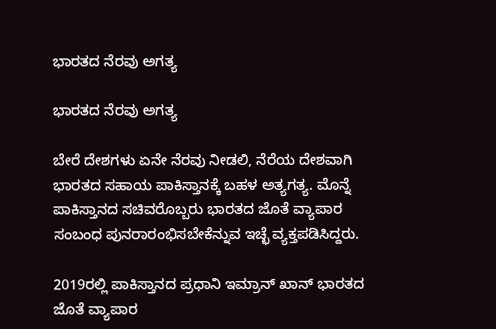ಭಾರತದ ನೆರವು ಅಗತ್ಯ

ಭಾರತದ ನೆರವು ಅಗತ್ಯ

ಬೇರೆ ದೇಶಗಳು ಏನೇ ನೆರವು ನೀಡಲಿ, ನೆರೆಯ ದೇಶವಾಗಿ ಭಾರತದ ಸಹಾಯ ಪಾಕಿಸ್ತಾನಕ್ಕೆ ಬಹಳ ಅತ್ಯಗತ್ಯ. ಮೊನ್ನೆ ಪಾಕಿಸ್ತಾನದ ಸಚಿವರೊಬ್ಬರು ಭಾರತದ ಜೊತೆ ವ್ಯಾಪಾರ ಸಂಬಂಧ ಪುನರಾರಂಭಿಸಬೇಕೆನ್ನುವ ಇಚ್ಛೆ ವ್ಯಕ್ತಪಡಿಸಿದ್ದರು.

2019ರಲ್ಲಿ ಪಾಕಿಸ್ತಾನದ ಪ್ರಧಾನಿ ಇಮ್ರಾನ್ ಖಾನ್ ಭಾರತದ ಜೊತೆ ವ್ಯಾಪಾರ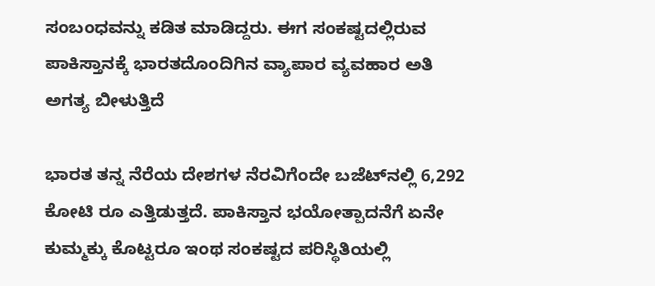ಸಂಬಂಧವನ್ನು ಕಡಿತ ಮಾಡಿದ್ದರು. ಈಗ ಸಂಕಷ್ಟದಲ್ಲಿರುವ ಪಾಕಿಸ್ತಾನಕ್ಕೆ ಭಾರತದೊಂದಿಗಿನ ವ್ಯಾಪಾರ ವ್ಯವಹಾರ ಅತಿ ಅಗತ್ಯ ಬೀಳುತ್ತಿದೆ

ಭಾರತ ತನ್ನ ನೆರೆಯ ದೇಶಗಳ ನೆರವಿಗೆಂದೇ ಬಜೆಟ್‌ನಲ್ಲಿ 6,292 ಕೋಟಿ ರೂ ಎತ್ತಿಡುತ್ತದೆ. ಪಾಕಿಸ್ತಾನ ಭಯೋತ್ಪಾದನೆಗೆ ಏನೇ ಕುಮ್ಮಕ್ಕು ಕೊಟ್ಟರೂ ಇಂಥ ಸಂಕಷ್ಟದ ಪರಿಸ್ಥಿತಿಯಲ್ಲಿ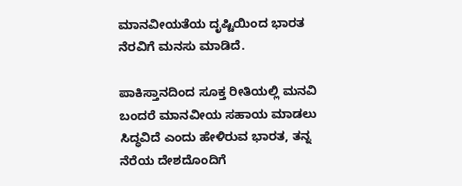ಮಾನವೀಯತೆಯ ದೃಷ್ಟಿಯಿಂದ ಭಾರತ ನೆರವಿಗೆ ಮನಸು ಮಾಡಿದೆ.

ಪಾಕಿಸ್ತಾನದಿಂದ ಸೂಕ್ತ ರೀತಿಯಲ್ಲಿ ಮನವಿ ಬಂದರೆ ಮಾನವೀಯ ಸಹಾಯ ಮಾಡಲು ಸಿದ್ಧವಿದೆ ಎಂದು ಹೇಳಿರುವ ಭಾರತ, ತನ್ನ ನೆರೆಯ ದೇಶದೊಂದಿಗೆ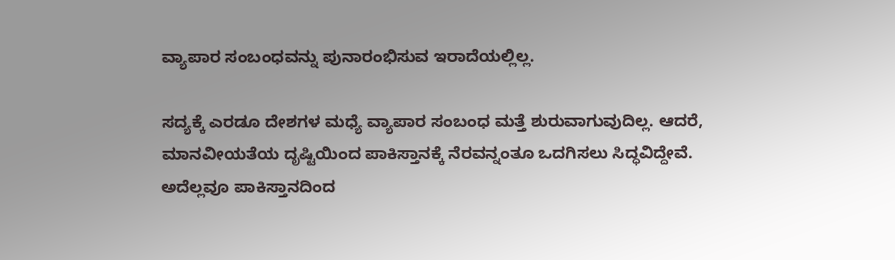ವ್ಯಾಪಾರ ಸಂಬಂಧವನ್ನು ಪುನಾರಂಭಿಸುವ ಇರಾದೆಯಲ್ಲಿಲ್ಲ.

ಸದ್ಯಕ್ಕೆ ಎರಡೂ ದೇಶಗಳ ಮಧ್ಯೆ ವ್ಯಾಪಾರ ಸಂಬಂಧ ಮತ್ತೆ ಶುರುವಾಗುವುದಿಲ್ಲ. ಆದರೆ, ಮಾನವೀಯತೆಯ ದೃಷ್ಟಿಯಿಂದ ಪಾಕಿಸ್ತಾನಕ್ಕೆ ನೆರವನ್ನಂತೂ ಒದಗಿಸಲು ಸಿದ್ಧವಿದ್ದೇವೆ. ಅದೆಲ್ಲವೂ ಪಾಕಿಸ್ತಾನದಿಂದ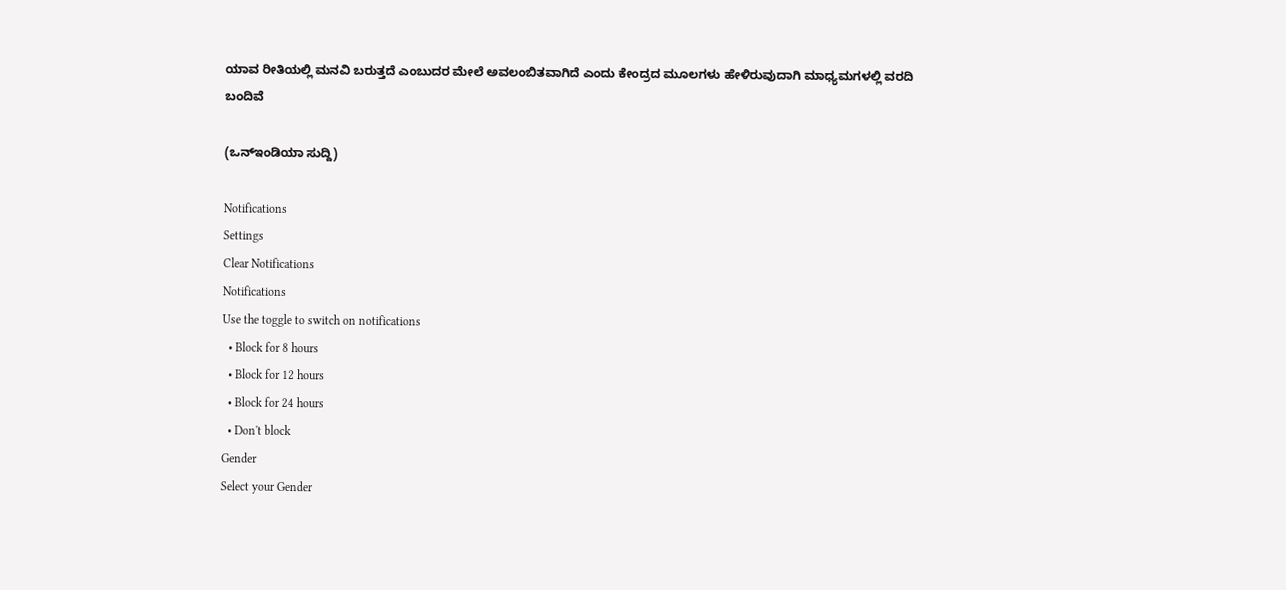ಯಾವ ರೀತಿಯಲ್ಲಿ ಮನವಿ ಬರುತ್ತದೆ ಎಂಬುದರ ಮೇಲೆ ಅವಲಂಬಿತವಾಗಿದೆ ಎಂದು ಕೇಂದ್ರದ ಮೂಲಗಳು ಹೇಳಿರುವುದಾಗಿ ಮಾಧ್ಯಮಗಳಲ್ಲಿ ವರದಿ ಬಂದಿವೆ

(ಒನ್ಇಂಡಿಯಾ ಸುದ್ದಿ)

Notifications
Settings
Clear Notifications
Notifications
Use the toggle to switch on notifications
  • Block for 8 hours
  • Block for 12 hours
  • Block for 24 hours
  • Don't block
Gender
Select your Gender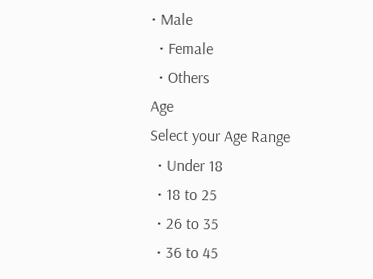• Male
  • Female
  • Others
Age
Select your Age Range
  • Under 18
  • 18 to 25
  • 26 to 35
  • 36 to 45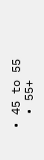• 45 to 55
  • 55+